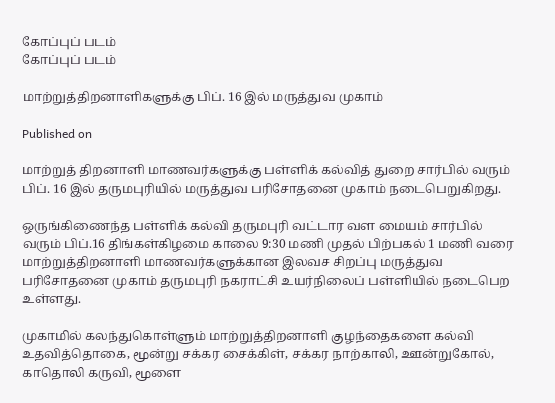கோப்புப் படம்
கோப்புப் படம்

மாற்றுத்திறனாளிகளுக்கு பிப். 16 இல் மருத்துவ முகாம்

Published on

மாற்றுத் திறனாளி மாணவர்களுக்கு பள்ளிக் கல்வித் துறை சார்பில் வரும் பிப். 16 இல் தருமபுரியில் மருத்துவ பரிசோதனை முகாம் நடைபெறுகிறது.

ஒருங்கிணைந்த பள்ளிக் கல்வி தருமபுரி வட்டார வள மையம் சார்பில் வரும் பிப்.16 திங்கள்கிழமை காலை 9:30 மணி முதல் பிற்பகல் 1 மணி வரை மாற்றுத்திறனாளி மாணவர்களுக்கான இலவச சிறப்பு மருத்துவ பரிசோதனை முகாம் தருமபுரி நகராட்சி உயர்நிலைப் பள்ளியில் நடைபெற உள்ளது.

முகாமில் கலந்துகொள்ளும் மாற்றுத்திறனாளி குழந்தைகளை கல்வி உதவித்தொகை, மூன்று சக்கர சைக்கிள், சக்கர நாற்காலி, ஊன்றுகோல், காதொலி கருவி, மூளை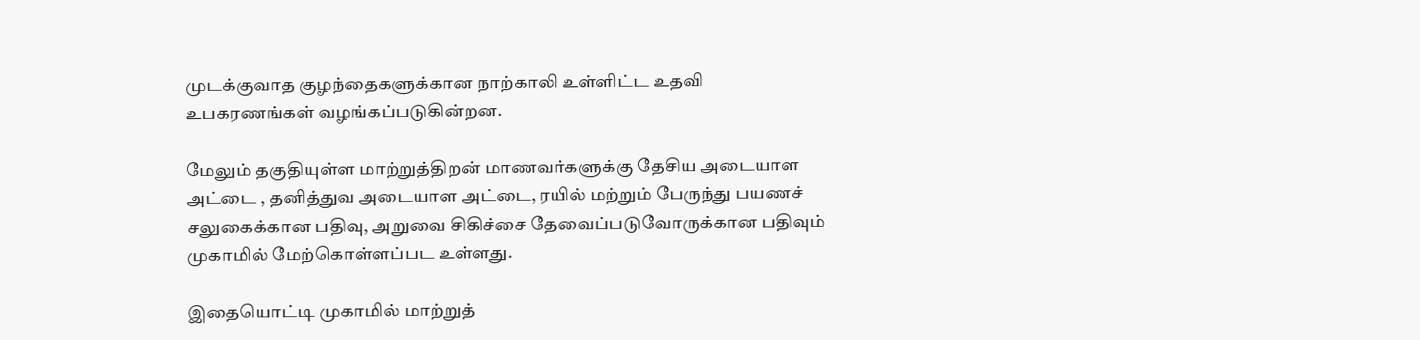முடக்குவாத குழந்தைகளுக்கான நாற்காலி உள்ளிட்ட உதவி உபகரணங்கள் வழங்கப்படுகின்றன.

மேலும் தகுதியுள்ள மாற்றுத்திறன் மாணவர்களுக்கு தேசிய அடையாள அட்டை , தனித்துவ அடையாள அட்டை, ரயில் மற்றும் பேருந்து பயணச் சலுகைக்கான பதிவு, அறுவை சிகிச்சை தேவைப்படுவோருக்கான பதிவும் முகாமில் மேற்கொள்ளப்பட உள்ளது.

இதையொட்டி முகாமில் மாற்றுத்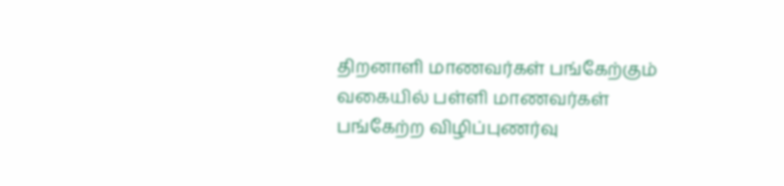திறனாளி மாணவர்கள் பங்கேற்கும் வகையில் பள்ளி மாணவர்கள் பங்கேற்ற விழிப்புணர்வு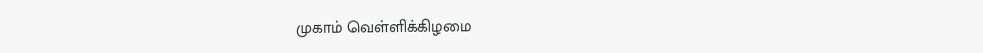முகாம் வெள்ளிக்கிழமை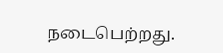நடைபெற்றது.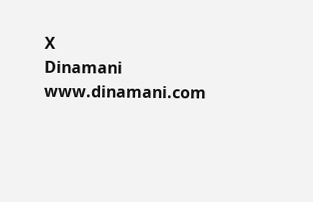X
Dinamani
www.dinamani.com